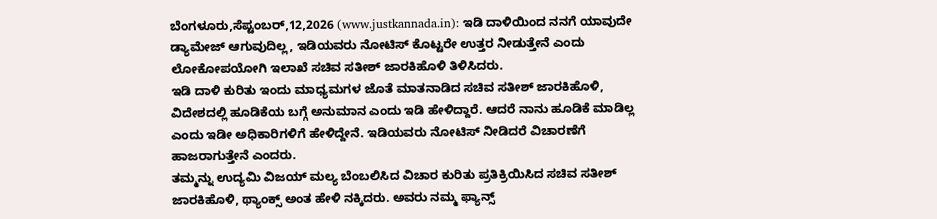ಬೆಂಗಳೂರು,ಸೆಪ್ಟಂಬರ್,12,2026 (www.justkannada.in): ಇಡಿ ದಾಳಿಯಿಂದ ನನಗೆ ಯಾವುದೇ ಡ್ಯಾಮೇಜ್ ಆಗುವುದಿಲ್ಲ, ಇಡಿಯವರು ನೋಟಿಸ್ ಕೊಟ್ಟರೇ ಉತ್ತರ ನೀಡುತ್ತೇನೆ ಎಂದು ಲೋಕೋಪಯೋಗಿ ಇಲಾಖೆ ಸಚಿವ ಸತೀಶ್ ಜಾರಕಿಹೊಳಿ ತಿಳಿಸಿದರು.
ಇಡಿ ದಾಳಿ ಕುರಿತು ಇಂದು ಮಾಧ್ಯಮಗಳ ಜೊತೆ ಮಾತನಾಡಿದ ಸಚಿವ ಸತೀಶ್ ಜಾರಕಿಹೊಳಿ, ವಿದೇಶದಲ್ಲಿ ಹೂಡಿಕೆಯ ಬಗ್ಗೆ ಅನುಮಾನ ಎಂದು ಇಡಿ ಹೇಳಿದ್ದಾರೆ. ಆದರೆ ನಾನು ಹೂಡಿಕೆ ಮಾಡಿಲ್ಲ ಎಂದು ಇಡೀ ಅಧಿಕಾರಿಗಳಿಗೆ ಹೇಳಿದ್ದೇನೆ. ಇಡಿಯವರು ನೋಟಿಸ್ ನೀಡಿದರೆ ವಿಚಾರಣೆಗೆ ಹಾಜರಾಗುತ್ತೇನೆ ಎಂದರು.
ತಮ್ಮನ್ನು ಉದ್ಯಮಿ ವಿಜಯ್ ಮಲ್ಯ ಬೆಂಬಲಿಸಿದ ವಿಚಾರ ಕುರಿತು ಪ್ರತಿಕ್ರಿಯಿಸಿದ ಸಚಿವ ಸತೀಶ್ ಜಾರಕಿಹೊಳಿ, ಥ್ಯಾಂಕ್ಸ್ ಅಂತ ಹೇಳಿ ನಕ್ಕಿದರು. ಅವರು ನಮ್ಮ ಫ್ಯಾನ್ಸ್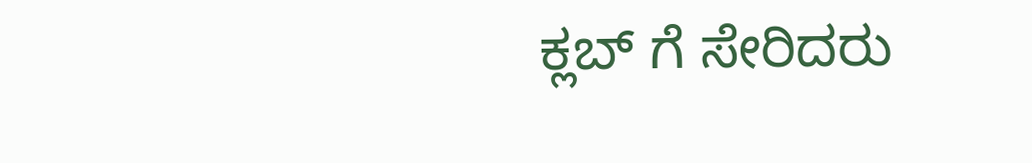ಕ್ಲಬ್ ಗೆ ಸೇರಿದರು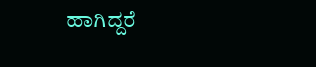ಹಾಗಿದ್ದರೆ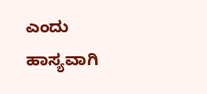ಎಂದು ಹಾಸ್ಯವಾಗಿ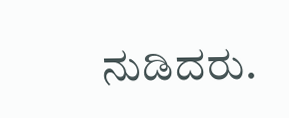ನುಡಿದರು.